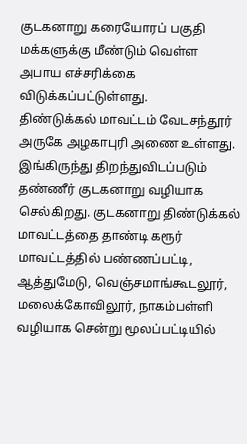குடகனாறு கரையோரப் பகுதி மக்களுக்கு மீண்டும் வெள்ள அபாய எச்சரிக்கை விடுக்கப்பட்டுள்ளது.
திண்டுக்கல் மாவட்டம் வேடசந்தூர் அருகே அழகாபுரி அணை உள்ளது. இங்கிருந்து திறந்துவிடப்படும் தண்ணீர் குடகனாறு வழியாக செல்கிறது. குடகனாறு திண்டுக்கல் மாவட்டத்தை தாண்டி கரூர் மாவட்டத்தில் பண்ணப்பட்டி, ஆத்துமேடு, வெஞ்சமாங்கூடலூர், மலைக்கோவிலூர், நாகம்பள்ளி வழியாக சென்று மூலப்பட்டியில்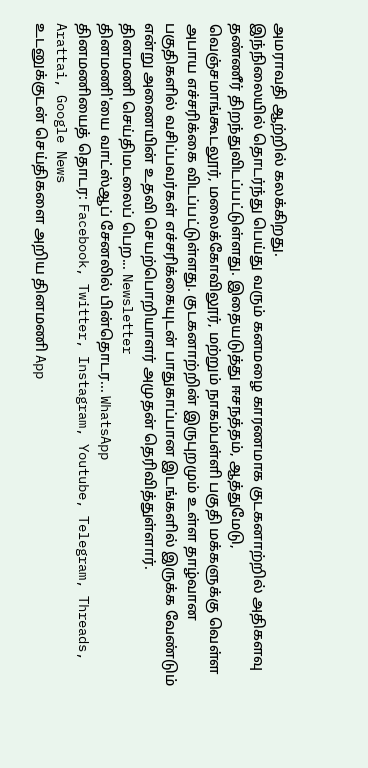அமராவதி ஆற்றில் கலக்கிறது.
இந்நிலையில் தொடர்ந்து பெய்து வரும் கனமழை காரணமாக குடகனாற்றில் அதிகளவு தண்ணீர் திறந்துவிடப்பட்டுள்ளது. இதையடுத்து ஈசநத்தம், ஆத்துமேடு, வெஞ்சமாங்கூடலூர், மலைக்கோவிலூர், மற்றும் நாகம்பள்ளி பகுதி மக்களுக்கு வெள்ள அபாய எச்சரிக்கை விடப்பட்டுள்ளது. குடகனாற்றின் இருபுறமும் உள்ள தாழ்வான பகுதிகளில் வசிப்பவர்கள் எச்சரிக்கையுடன் பாதுகாப்பான இடங்களில் இருக்க வேண்டும் என்று அணையின் உதவி செயற்பொறியாளர் அமுதன் தெரிவித்துள்ளார்.
தினமணி செய்திமடலைப் பெற... Newsletter
தினமணி'யை வாட்ஸ்ஆப் சேனலில் பின்தொடர... WhatsApp
தினமணியைத் தொடர: Facebook, Twitter, Instagram, Youtube, Telegram, Threads, Arattai, Google News
உடனுக்குடன் செய்திகளை அறிய தினமணி App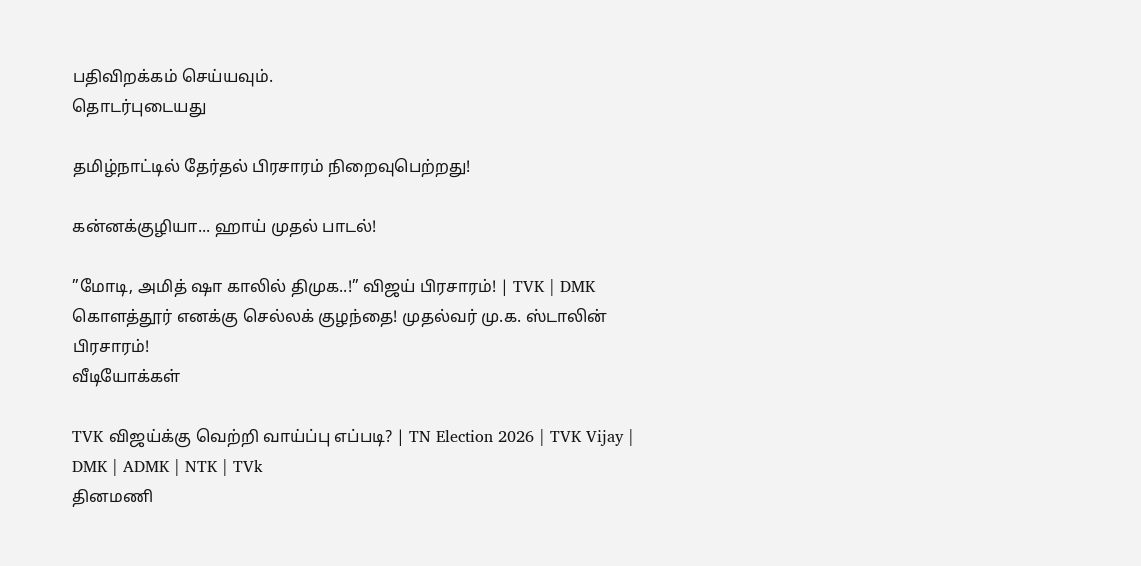பதிவிறக்கம் செய்யவும்.
தொடர்புடையது

தமிழ்நாட்டில் தேர்தல் பிரசாரம் நிறைவுபெற்றது!

கன்னக்குழியா... ஹாய் முதல் பாடல்!

”மோடி, அமித் ஷா காலில் திமுக..!” விஜய் பிரசாரம்! | TVK | DMK
கொளத்தூர் எனக்கு செல்லக் குழந்தை! முதல்வர் மு.க. ஸ்டாலின் பிரசாரம்!
வீடியோக்கள்

TVK விஜய்க்கு வெற்றி வாய்ப்பு எப்படி? | TN Election 2026 | TVK Vijay | DMK | ADMK | NTK | TVk
தினமணி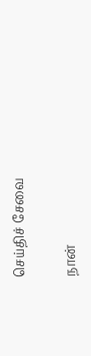செய்திச் சேவை

நான்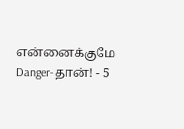என்னைக்குமே Danger-தான்! - 5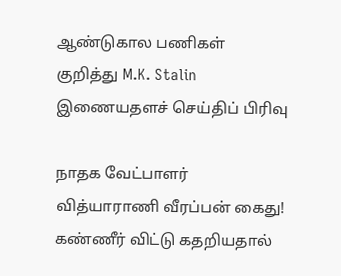ஆண்டுகால பணிகள் குறித்து M.K. Stalin
இணையதளச் செய்திப் பிரிவு

நாதக வேட்பாளர் வித்யாராணி வீரப்பன் கைது! கண்ணீர் விட்டு கதறியதால்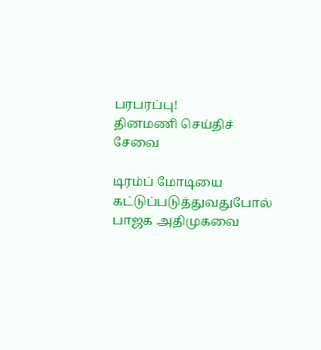பரபரப்பு!
தினமணி செய்திச் சேவை

டிரம்ப் மோடியை கட்டுப்படுத்துவதுபோல் பாஜக அதிமுகவை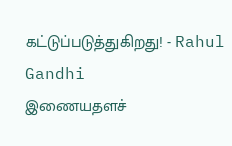கட்டுப்படுத்துகிறது! - Rahul Gandhi
இணையதளச்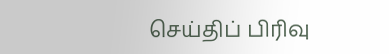செய்திப் பிரிவு